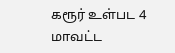கரூர் உள்பட 4 மாவட்ட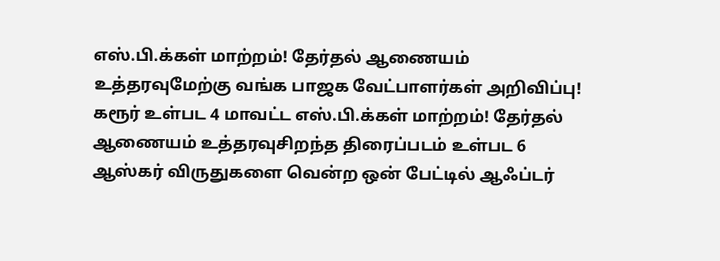எஸ்.பி.க்கள் மாற்றம்! தேர்தல் ஆணையம் உத்தரவுமேற்கு வங்க பாஜக வேட்பாளர்கள் அறிவிப்பு! கரூர் உள்பட 4 மாவட்ட எஸ்.பி.க்கள் மாற்றம்! தேர்தல் ஆணையம் உத்தரவுசிறந்த திரைப்படம் உள்பட 6 ஆஸ்கர் விருதுகளை வென்ற ஒன் பேட்டில் ஆஃப்டர்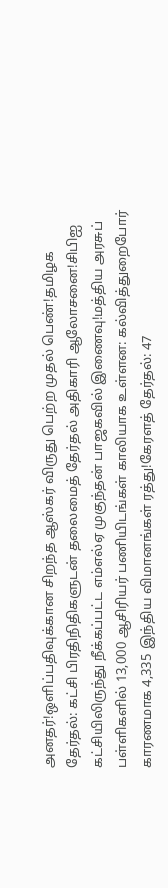அனதர்!ஒளிப்பதிவுக்கான சிறந்த ஆஸ்கர் விருது பெற்ற முதல் பெண்!தமிழக தேர்தல்: கட்சி பிரதிநிதிகளுடன் தலைமைத் தேர்தல் அதிகாரி ஆலோசனை!சிபிஐ கட்சியிலிருந்து நீக்கப்பட்ட எம்எல்ஏ முகுந்தன் பாஜகவில் இணைவு!மத்திய அரசுப் பள்ளிகளில் 13,000 ஆசிரியர் பணியிடங்கள் காலியாக உள்ளன: கல்வித்துறைபோர் காரணமாக 4,335 இந்திய விமானங்கள் ரத்து!கேரளத் தேர்தல்: 47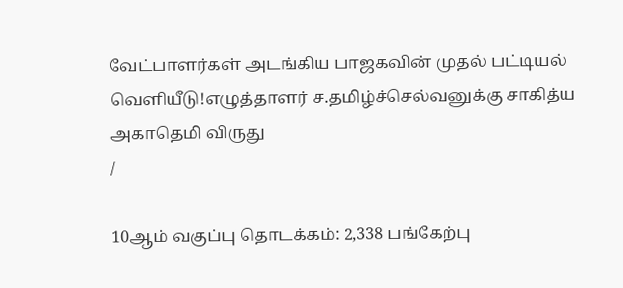வேட்பாளர்கள் அடங்கிய பாஜகவின் முதல் பட்டியல் வெளியீடு!எழுத்தாளர் ச.தமிழ்ச்செல்வனுக்கு சாகித்ய அகாதெமி விருது
/

10ஆம் வகுப்பு தொடக்கம்: 2,338 பங்கேற்பு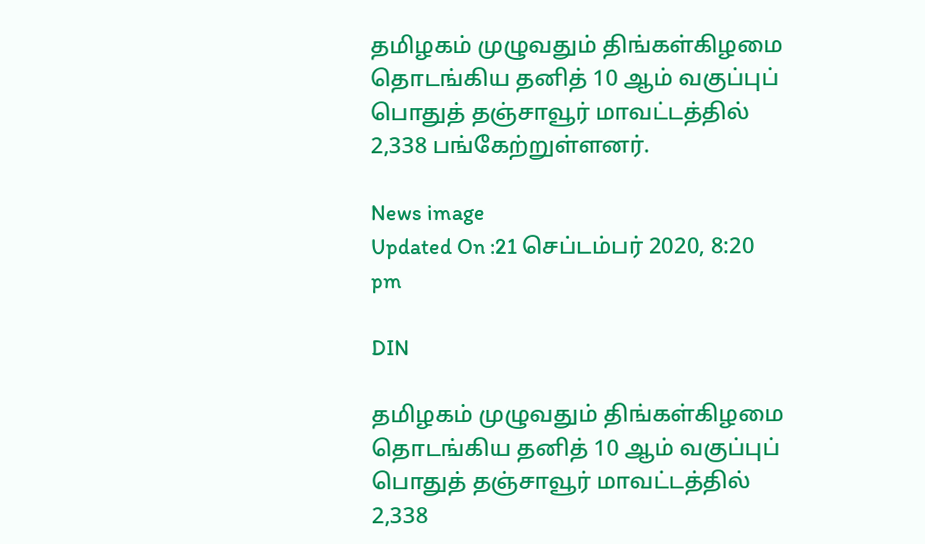தமிழகம் முழுவதும் திங்கள்கிழமை தொடங்கிய தனித் 10 ஆம் வகுப்புப் பொதுத் தஞ்சாவூர் மாவட்டத்தில் 2,338 பங்கேற்றுள்ளனர்.

News image
Updated On :21 செப்டம்பர் 2020, 8:20 pm

DIN

தமிழகம் முழுவதும் திங்கள்கிழமை தொடங்கிய தனித் 10 ஆம் வகுப்புப் பொதுத் தஞ்சாவூர் மாவட்டத்தில் 2,338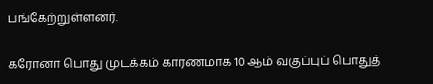பங்கேற்றுள்ளனர்.

கரோனா பொது முடக்கம் காரணமாக 10 ஆம் வகுப்புப் பொதுத்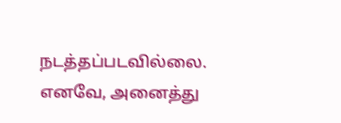நடத்தப்படவில்லை. எனவே, அனைத்து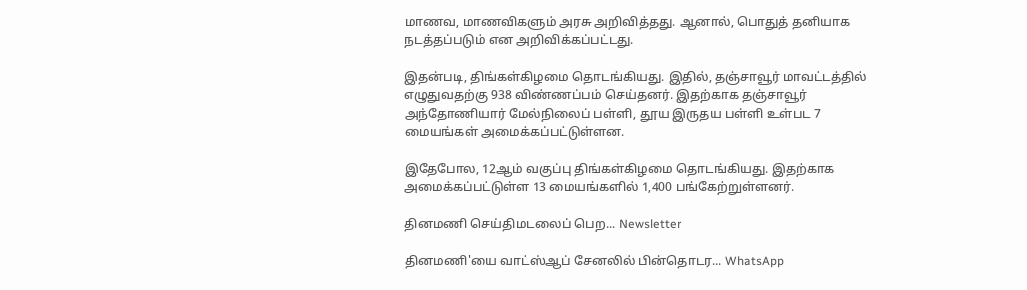மாணவ, மாணவிகளும் அரசு அறிவித்தது. ஆனால், பொதுத் தனியாக நடத்தப்படும் என அறிவிக்கப்பட்டது.

இதன்படி, திங்கள்கிழமை தொடங்கியது. இதில், தஞ்சாவூர் மாவட்டத்தில் எழுதுவதற்கு 938 விண்ணப்பம் செய்தனர். இதற்காக தஞ்சாவூர் அந்தோணியார் மேல்நிலைப் பள்ளி, தூய இருதய பள்ளி உள்பட 7 மையங்கள் அமைக்கப்பட்டுள்ளன.

இதேபோல, 12ஆம் வகுப்பு திங்கள்கிழமை தொடங்கியது. இதற்காக அமைக்கப்பட்டுள்ள 13 மையங்களில் 1,400 பங்கேற்றுள்ளனர்.

தினமணி செய்திமடலைப் பெற... Newsletter

தினமணி'யை வாட்ஸ்ஆப் சேனலில் பின்தொடர... WhatsApp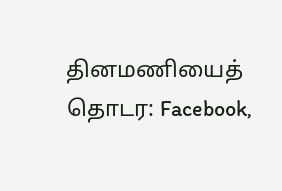தினமணியைத் தொடர: Facebook,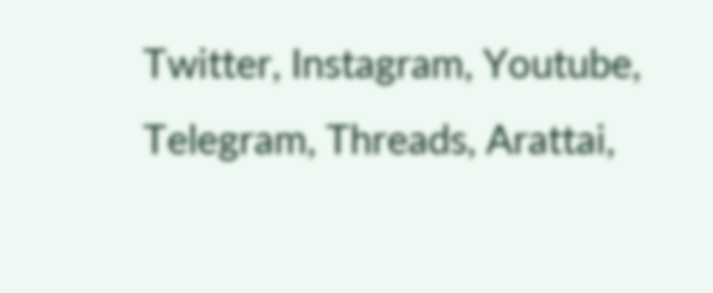Twitter, Instagram, Youtube, Telegram, Threads, Arattai,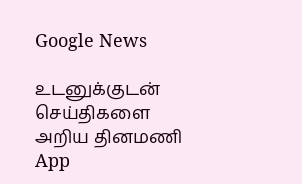Google News

உடனுக்குடன் செய்திகளை அறிய தினமணி App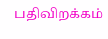பதிவிறக்கம்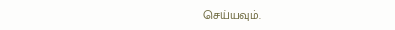செய்யவும்.